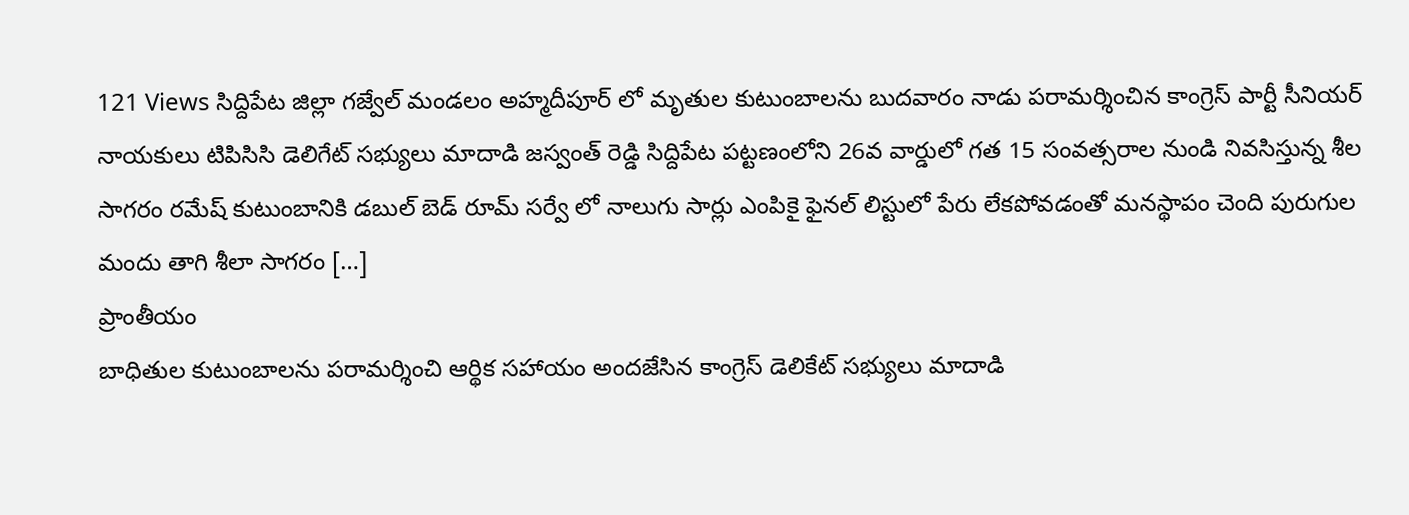121 Views సిద్దిపేట జిల్లా గజ్వేల్ మండలం అహ్మదీపూర్ లో మృతుల కుటుంబాలను బుదవారం నాడు పరామర్శించిన కాంగ్రెస్ పార్టీ సీనియర్ నాయకులు టిపిసిసి డెలిగేట్ సభ్యులు మాదాడి జస్వంత్ రెడ్డి సిద్దిపేట పట్టణంలోని 26వ వార్డులో గత 15 సంవత్సరాల నుండి నివసిస్తున్న శీల సాగరం రమేష్ కుటుంబానికి డబుల్ బెడ్ రూమ్ సర్వే లో నాలుగు సార్లు ఎంపికై ఫైనల్ లిస్టులో పేరు లేకపోవడంతో మనస్థాపం చెంది పురుగుల మందు తాగి శీలా సాగరం […]
ప్రాంతీయం
బాధితుల కుటుంబాలను పరామర్శించి ఆర్థిక సహాయం అందజేసిన కాంగ్రెస్ డెలికేట్ సభ్యులు మాదాడి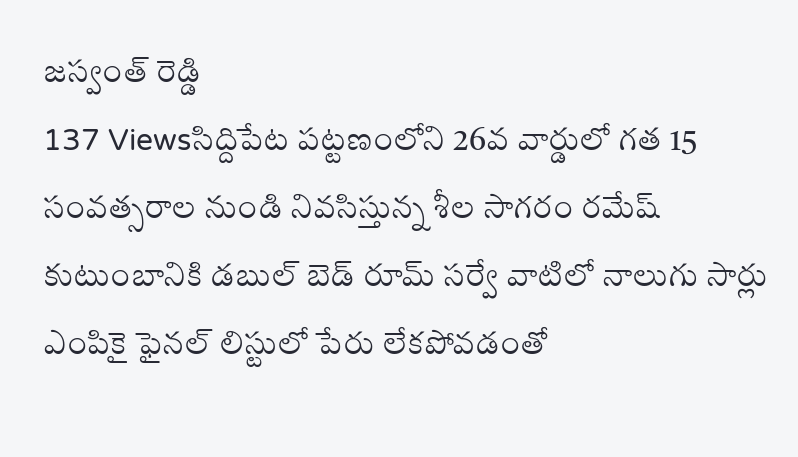జస్వంత్ రెడ్డి
137 Viewsసిద్దిపేట పట్టణంలోని 26వ వార్డులో గత 15 సంవత్సరాల నుండి నివసిస్తున్న శీల సాగరం రమేష్ కుటుంబానికి డబుల్ బెడ్ రూమ్ సర్వే వాటిలో నాలుగు సార్లు ఎంపికై ఫైనల్ లిస్టులో పేరు లేకపోవడంతో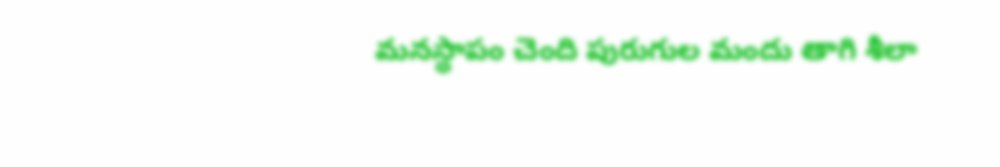మనస్థాపం చెంది పురుగుల మందు తాగి శీలా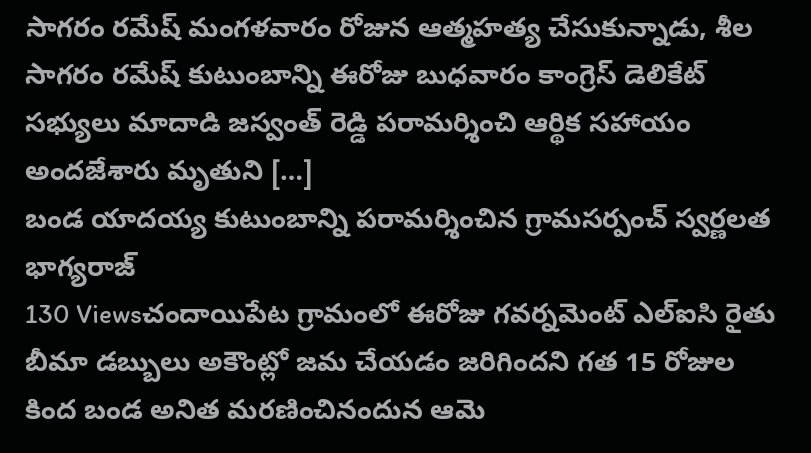సాగరం రమేష్ మంగళవారం రోజున ఆత్మహత్య చేసుకున్నాడు, శీల సాగరం రమేష్ కుటుంబాన్ని ఈరోజు బుధవారం కాంగ్రెస్ డెలికేట్ సభ్యులు మాదాడి జస్వంత్ రెడ్డి పరామర్శించి ఆర్థిక సహాయం అందజేశారు మృతుని […]
బండ యాదయ్య కుటుంబాన్ని పరామర్శించిన గ్రామసర్పంచ్ స్వర్ణలత భాగ్యరాజ్
130 Viewsచందాయిపేట గ్రామంలో ఈరోజు గవర్నమెంట్ ఎల్ఐసి రైతు బీమా డబ్బులు అకౌంట్లో జమ చేయడం జరిగిందని గత 15 రోజుల కింద బండ అనిత మరణించినందున ఆమె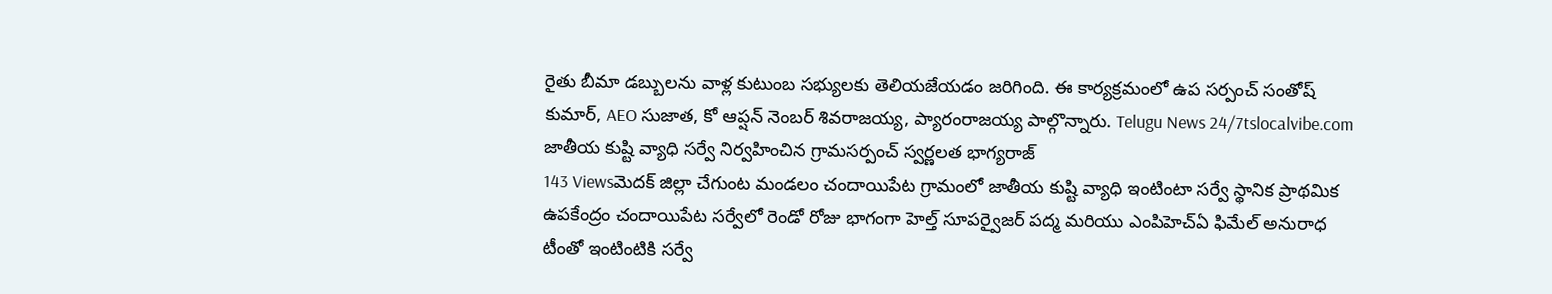రైతు బీమా డబ్బులను వాళ్ల కుటుంబ సభ్యులకు తెలియజేయడం జరిగింది. ఈ కార్యక్రమంలో ఉప సర్పంచ్ సంతోష్ కుమార్, AEO సుజాత, కో ఆప్షన్ నెంబర్ శివరాజయ్య, ప్యారంరాజయ్య పాల్గొన్నారు. Telugu News 24/7tslocalvibe.com
జాతీయ కుష్టి వ్యాధి సర్వే నిర్వహించిన గ్రామసర్పంచ్ స్వర్ణలత భాగ్యరాజ్
143 Viewsమెదక్ జిల్లా చేగుంట మండలం చందాయిపేట గ్రామంలో జాతీయ కుష్టి వ్యాధి ఇంటింటా సర్వే స్థానిక ప్రాథమిక ఉపకేంద్రం చందాయిపేట సర్వేలో రెండో రోజు భాగంగా హెల్త్ సూపర్వైజర్ పద్మ మరియు ఎంపిహెచ్ఏ ఫిమేల్ అనురాధ టీంతో ఇంటింటికి సర్వే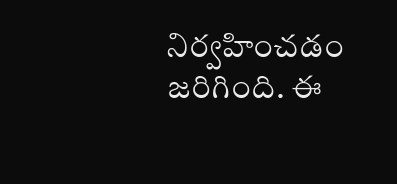నిర్వహించడం జరిగింది. ఈ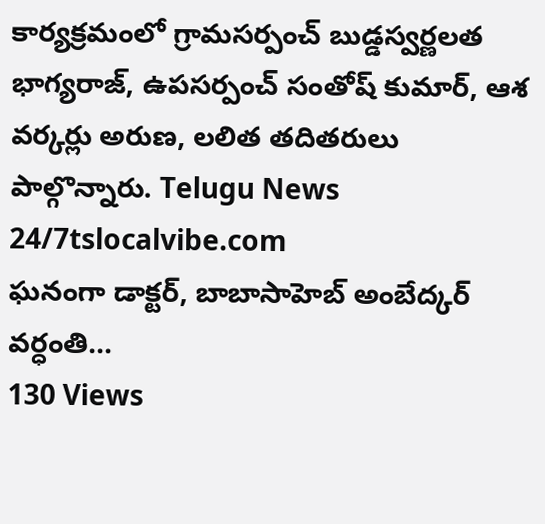కార్యక్రమంలో గ్రామసర్పంచ్ బుడ్డస్వర్ణలత భాగ్యరాజ్, ఉపసర్పంచ్ సంతోష్ కుమార్, ఆశ వర్కర్లు అరుణ, లలిత తదితరులు పాల్గొన్నారు. Telugu News 24/7tslocalvibe.com
ఘనంగా డాక్టర్, బాబాసాహెబ్ అంబేద్కర్ వర్ధంతి…
130 Views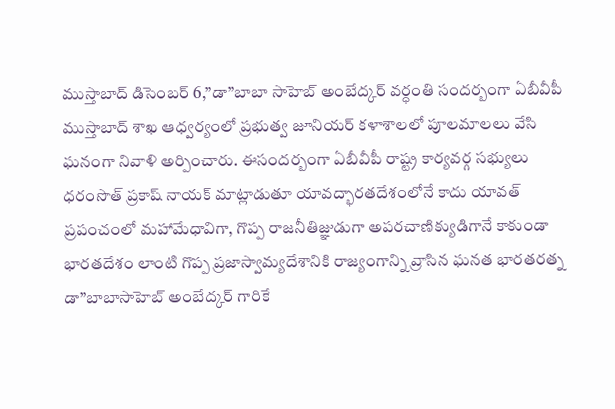ముస్తాబాద్ డిసెంబర్ 6,”డా”బాబా సాహెబ్ అంబేద్కర్ వర్ధంతి సందర్బంగా ఏబీవీపీ ముస్తాబాద్ శాఖ ఆధ్వర్యంలో ప్రభుత్వ జూనియర్ కళాశాలలో పూలమాలలు వేసి ఘనంగా నివాళి అర్పించారు. ఈసందర్బంగా ఏబీవీపీ రాష్ట్ర కార్యవర్గ సభ్యులు ధరంసొత్ ప్రకాష్ నాయక్ మాట్లాడుతూ యావద్భారతదేశంలోనే కాదు యావత్ ప్రపంచంలో మహామేధావిగా, గొప్ప రాజనీతిజ్ఞుడుగా అపరచాణిక్యుడిగానే కాకుండా భారతదేశం లాంటి గొప్ప ప్రజాస్వామ్యదేశానికి రాజ్యంగాన్ని వ్రాసిన ఘనత భారతరత్న డా”బాబాసాహెబ్ అంబేద్కర్ గారికే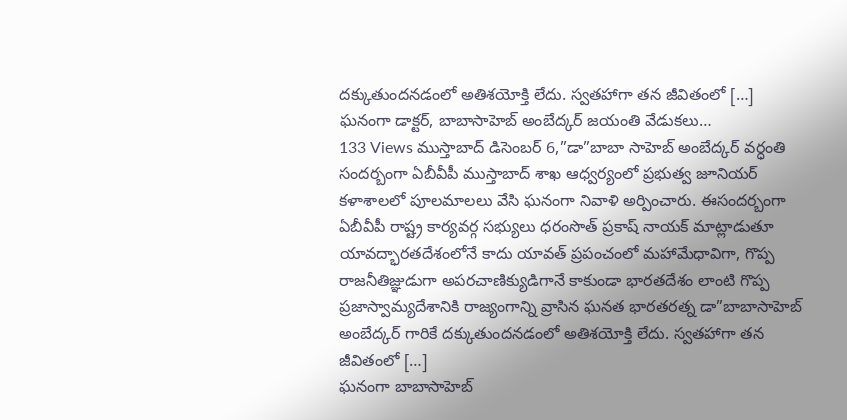దక్కుతుందనడంలో అతిశయోక్తి లేదు. స్వతహాగా తన జీవితంలో […]
ఘనంగా డాక్టర్, బాబాసాహెబ్ అంబేద్కర్ జయంతి వేడుకలు…
133 Views ముస్తాబాద్ డిసెంబర్ 6,”డా”బాబా సాహెబ్ అంబేద్కర్ వర్ధంతి సందర్బంగా ఏబీవీపీ ముస్తాబాద్ శాఖ ఆధ్వర్యంలో ప్రభుత్వ జూనియర్ కళాశాలలో పూలమాలలు వేసి ఘనంగా నివాళి అర్పించారు. ఈసందర్బంగా ఏబీవీపీ రాష్ట్ర కార్యవర్గ సభ్యులు ధరంసొత్ ప్రకాష్ నాయక్ మాట్లాడుతూ యావద్భారతదేశంలోనే కాదు యావత్ ప్రపంచంలో మహామేధావిగా, గొప్ప రాజనీతిజ్ఞుడుగా అపరచాణిక్యుడిగానే కాకుండా భారతదేశం లాంటి గొప్ప ప్రజాస్వామ్యదేశానికి రాజ్యంగాన్ని వ్రాసిన ఘనత భారతరత్న డా”బాబాసాహెబ్ అంబేద్కర్ గారికే దక్కుతుందనడంలో అతిశయోక్తి లేదు. స్వతహాగా తన జీవితంలో […]
ఘనంగా బాబాసాహెబ్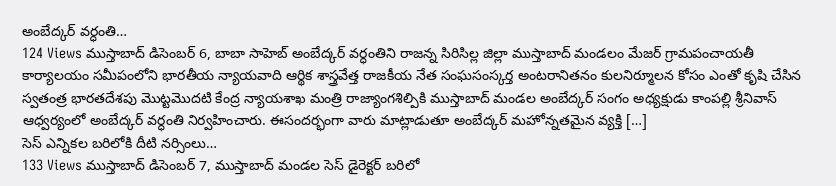అంబేద్కర్ వర్ధంతి…
124 Views ముస్తాబాద్ డిసెంబర్ 6, బాబా సాహెబ్ అంబేద్కర్ వర్ధంతిని రాజన్న సిరిసిల్ల జిల్లా ముస్తాబాద్ మండలం మేజర్ గ్రామపంచాయతీ కార్యాలయం సమీపంలోని భారతీయ న్యాయవాది ఆర్థిక శాస్త్రవేత్త రాజకీయ నేత సంఘసంస్కర్త అంటరానితనం కులనిర్మూలన కోసం ఎంతో కృషి చేసిన స్వతంత్ర భారతదేశపు మొట్టమొదటి కేంద్ర న్యాయశాఖ మంత్రి రాజ్యాంగశిల్పికి ముస్తాబాద్ మండల అంబేద్కర్ సంగం అధ్యక్షుడు కాంపల్లి శ్రీనివాస్ ఆధ్వర్యంలో అంబేద్కర్ వర్ధంతి నిర్వహించారు. ఈసందర్భంగా వారు మాట్లాడుతూ అంబేద్కర్ మహోన్నతమైన వ్యక్తి […]
సెస్ ఎన్నికల బరిలోకి దీటి నర్సింలు…
133 Views ముస్తాబాద్ డిసెంబర్ 7, ముస్తాబాద్ మండల సెస్ డైరెక్టర్ బరిలో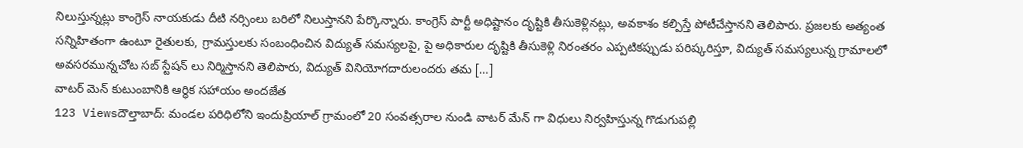నిలుస్తున్నట్లు కాంగ్రెస్ నాయకుడు దీటి నర్సింలు బరిలో నిలుస్తానని పేర్కొన్నారు. కాంగ్రెస్ పార్టీ అధిష్టానం దృష్టికి తీసుకెళ్లినట్లు, అవకాశం కల్పిస్తే పోటీచేస్తానని తెలిపారు. ప్రజలకు అత్యంత సన్నిహితంగా ఉంటూ రైతులకు, గ్రామస్తులకు సంబంధించిన విద్యుత్ సమస్యలపై, పై అధికారుల దృష్టికి తీసుకెళ్లి నిరంతరం ఎప్పటికప్పుడు పరిష్కరిస్తూ, విద్యుత్ సమస్యలున్న గ్రామాలలో అవసరమున్నచోట సబ్ స్టేషన్ లు నిర్మిస్తానని తెలిపారు, విద్యుత్ వినియోగదారులందరు తమ […]
వాటర్ మెన్ కుటుంబానికి ఆర్థిక సహాయం అందజేత
123 Viewsదౌల్తాబాద్: మండల పరిధిలోని ఇందుప్రియాల్ గ్రామంలో 20 సంవత్సరాల నుండి వాటర్ మేన్ గా విధులు నిర్వహిస్తున్న గొడుగుపల్లి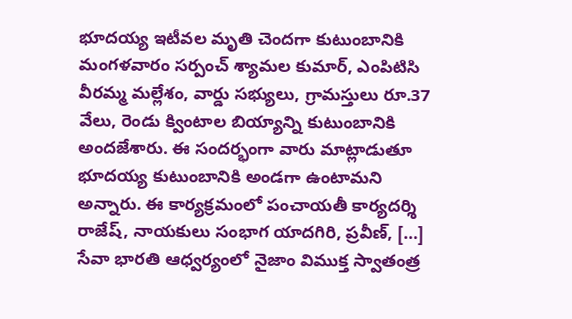భూదయ్య ఇటీవల మృతి చెందగా కుటుంబానికి మంగళవారం సర్పంచ్ శ్యామల కుమార్, ఎంపిటిసి వీరమ్మ మల్లేశం, వార్డు సభ్యులు, గ్రామస్తులు రూ.37 వేలు, రెండు క్వింటాల బియ్యాన్ని కుటుంబానికి అందజేశారు. ఈ సందర్భంగా వారు మాట్లాడుతూ భూదయ్య కుటుంబానికి అండగా ఉంటామని అన్నారు. ఈ కార్యక్రమంలో పంచాయతీ కార్యదర్శి రాజేష్, నాయకులు సంభాగ యాదగిరి, ప్రవీణ్, […]
సేవా భారతి ఆధ్వర్యంలో నైజాం విముక్త స్వాతంత్ర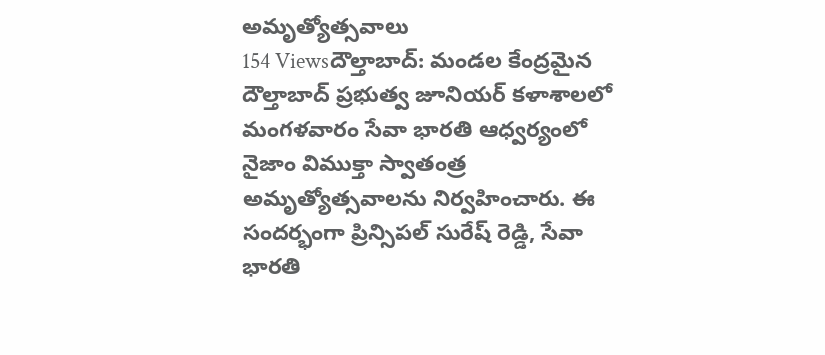అమృత్యోత్సవాలు
154 Viewsదౌల్తాబాద్: మండల కేంద్రమైన దౌల్తాబాద్ ప్రభుత్వ జూనియర్ కళాశాలలో మంగళవారం సేవా భారతి ఆధ్వర్యంలో నైజాం విముక్తా స్వాతంత్ర అమృత్యోత్సవాలను నిర్వహించారు. ఈ సందర్భంగా ప్రిన్సిపల్ సురేష్ రెడ్డి, సేవా భారతి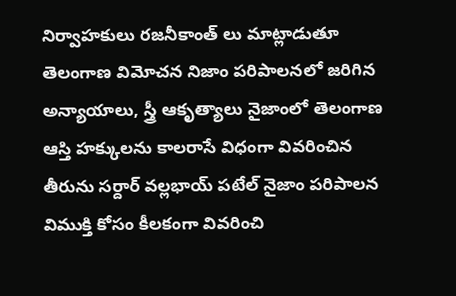నిర్వాహకులు రజనీకాంత్ లు మాట్లాడుతూ తెలంగాణ విమోచన నిజాం పరిపాలనలో జరిగిన అన్యాయాలు, స్త్రీ ఆకృత్యాలు నైజాంలో తెలంగాణ ఆస్తి హక్కులను కాలరాసే విధంగా వివరించిన తీరును సర్దార్ వల్లభాయ్ పటేల్ నైజాం పరిపాలన విముక్తి కోసం కీలకంగా వివరించి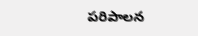పరిపాలన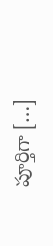పూర్తిగా […]